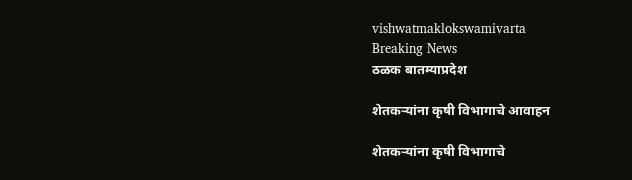vishwatmaklokswamivarta
Breaking News
ठळक बातम्याप्रदेश

शेतकऱ्यांना कृषी विभागाचे आवाहन

शेतकऱ्यांना कृषी विभागाचे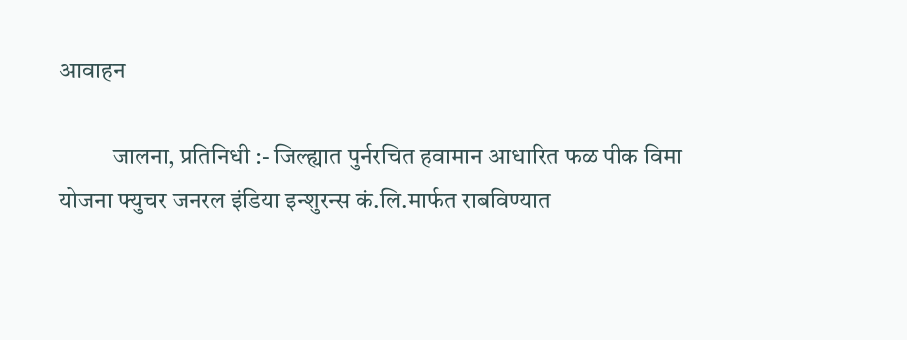आवाहन

           जालना, प्रतिनिधी :- जिल्ह्यात पुर्नरचित हवामान आधारित फळ पीक विमा योजना फ्युचर जनरल इंडिया इन्शुरन्स कं.लि.मार्फत राबविण्यात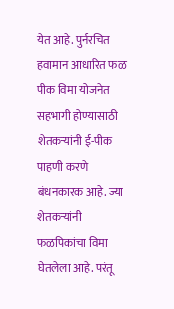येत आहे. पुर्नरचित हवामान आधारित फळ पीक विमा योजनेत सहभागी होण्यासाठी शेतकऱ्यांनी ई-पीक पाहणी करणे बंधनकारक आहे. ज्या शेतकऱ्यांनी फळपिकांचा विमा घेतलेला आहे. परंतू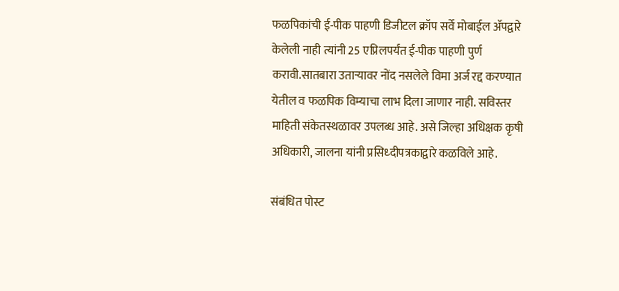फळपिकांची ई-पीक पाहणी डिजीटल क्रॉप सर्वे मोबाईल ॲपद्वारे केलेली नाही त्यांनी 25 एप्रिलपर्यंत ई-पीक पाहणी पुर्ण करावी.सातबारा उताऱ्यावर नोंद नसलेले विमा अर्ज रद्द करण्यात येतील व फळपिक विम्याचा लाभ दिला जाणार नाही. सविस्तर माहिती संकेतस्थळावर उपलब्ध आहे. असे जिल्हा अधिक्षक कृषी अधिकारी, जालना यांनी प्रसिध्दीपत्रकाद्वारे कळविले आहे.

संबंधित पोस्ट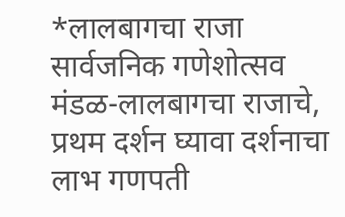*लालबागचा राजा सार्वजनिक गणेशोत्सव मंडळ-लालबागचा राजाचे, प्रथम दर्शन घ्यावा दर्शनाचा लाभ गणपती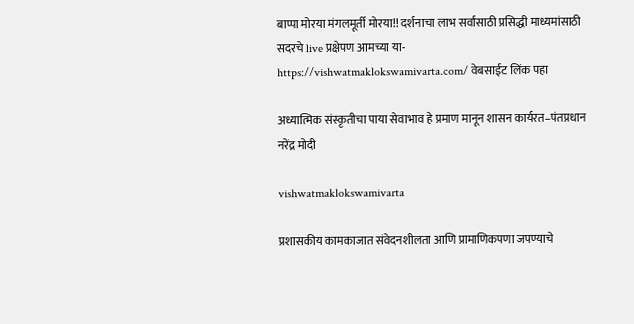बाप्पा मोरया मंगलमूर्ती मोरया!! दर्शनाचा लाभ सर्वांसाठी प्रसिद्धी माध्यमांसाठी सदरचे live प्रक्षेपण आमच्या या- https://vishwatmaklokswamivarta.com/ वेबसाईट लिंक पहा

अध्यात्मिक संस्कृतीचा पाया सेवाभाव हे प्रमाण मानून शासन कार्यरत–पंतप्रधान नरेंद्र मोदी

vishwatmaklokswamivarta

प्रशासकीय कामकाजात संवेदनशीलता आणि प्रामाणिकपणा जपण्याचे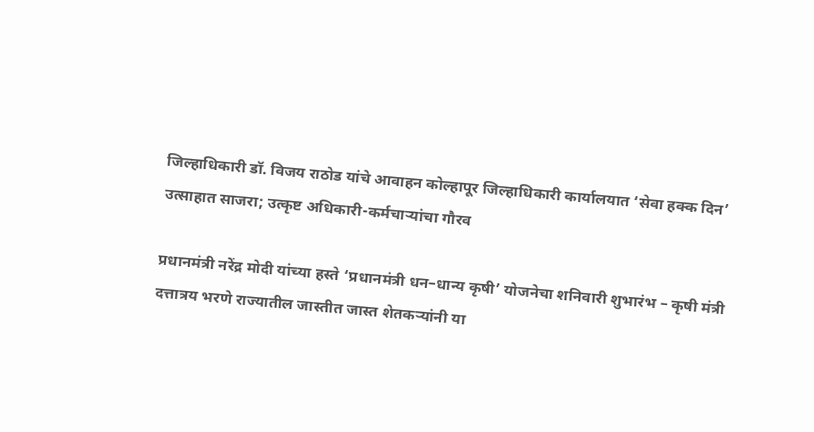जिल्हाधिकारी डॉ. विजय राठोड यांचे आवाहन कोल्हापूर जिल्हाधिकारी कार्यालयात ‘सेवा हक्क दिन’ उत्साहात साजरा; उत्कृष्ट अधिकारी-कर्मचाऱ्यांचा गौरव

प्रधानमंत्री नरेंद्र मोदी यांच्या हस्ते ‘प्रधानमंत्री धन–धान्य कृषी’ योजनेचा शनिवारी शुभारंभ – कृषी मंत्री दत्तात्रय भरणे राज्यातील जास्तीत जास्त शेतकऱ्यांनी या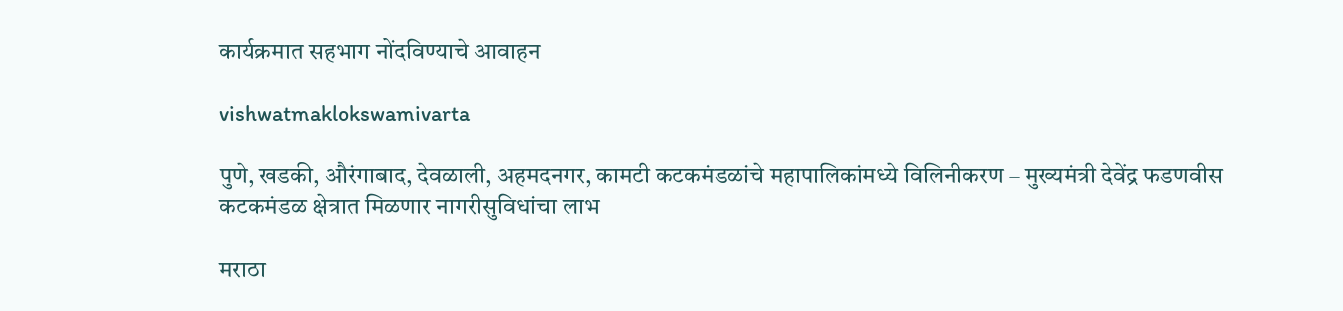कार्यक्रमात सहभाग नोंदविण्याचे आवाहन

vishwatmaklokswamivarta

पुणे, खडकी, औरंगाबाद, देवळाली, अहमदनगर, कामटी कटकमंडळांचे महापालिकांमध्ये विलिनीकरण – मुख्यमंत्री देवेंद्र फडणवीस कटकमंडळ क्षेत्रात मिळणार नागरीसुविधांचा लाभ

मराठा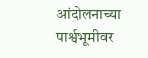आंदोलनाच्या पार्श्वभूमीवर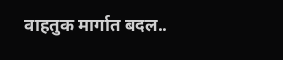वाहतुक मार्गात बदल..